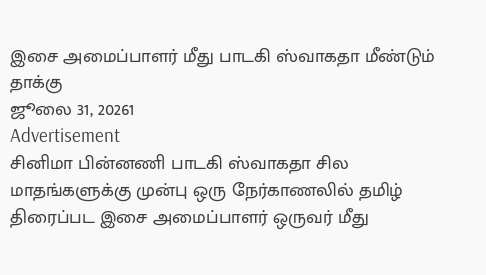இசை அமைப்பாளர் மீது பாடகி ஸ்வாகதா மீண்டும் தாக்கு
ஜூலை 31, 20261
Advertisement
சினிமா பின்னணி பாடகி ஸ்வாகதா சில மாதங்களுக்கு முன்பு ஒரு நேர்காணலில் தமிழ் திரைப்பட இசை அமைப்பாளர் ஒருவர் மீது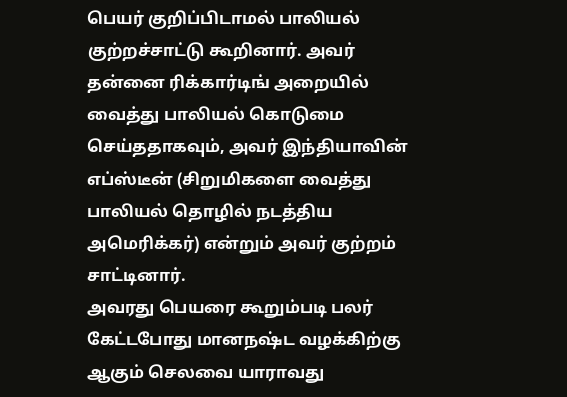பெயர் குறிப்பிடாமல் பாலியல் குற்றச்சாட்டு கூறினார். அவர் தன்னை ரிக்கார்டிங் அறையில் வைத்து பாலியல் கொடுமை செய்ததாகவும், அவர் இந்தியாவின் எப்ஸ்டீன் (சிறுமிகளை வைத்து பாலியல் தொழில் நடத்திய அமெரிக்கர்) என்றும் அவர் குற்றம் சாட்டினார்.
அவரது பெயரை கூறும்படி பலர் கேட்டபோது மானநஷ்ட வழக்கிற்கு ஆகும் செலவை யாராவது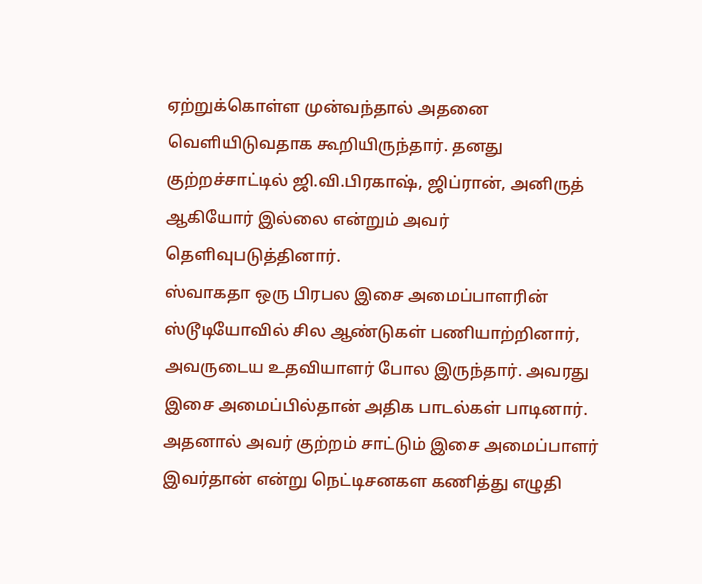ஏற்றுக்கொள்ள முன்வந்தால் அதனை வெளியிடுவதாக கூறியிருந்தார். தனது குற்றச்சாட்டில் ஜி.வி.பிரகாஷ், ஜிப்ரான், அனிருத் ஆகியோர் இல்லை என்றும் அவர் தெளிவுபடுத்தினார்.
ஸ்வாகதா ஒரு பிரபல இசை அமைப்பாளரின் ஸ்டூடியோவில் சில ஆண்டுகள் பணியாற்றினார், அவருடைய உதவியாளர் போல இருந்தார். அவரது இசை அமைப்பில்தான் அதிக பாடல்கள் பாடினார். அதனால் அவர் குற்றம் சாட்டும் இசை அமைப்பாளர் இவர்தான் என்று நெட்டிசனகள கணித்து எழுதி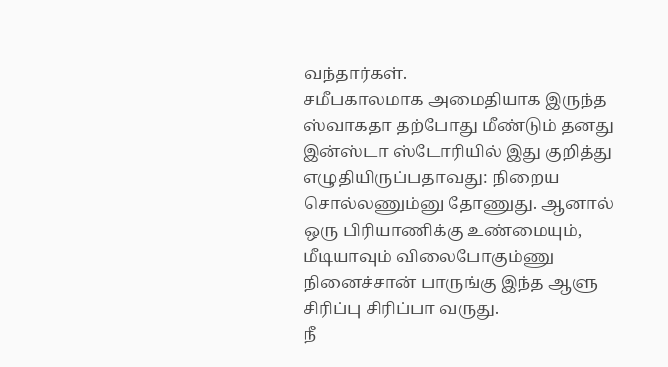வந்தார்கள்.
சமீபகாலமாக அமைதியாக இருந்த ஸ்வாகதா தற்போது மீண்டும் தனது இன்ஸ்டா ஸ்டோரியில் இது குறித்து எழுதியிருப்பதாவது: நிறைய சொல்லணும்னு தோணுது. ஆனால் ஒரு பிரியாணிக்கு உண்மையும், மீடியாவும் விலைபோகும்ணு நினைச்சான் பாருங்கு இந்த ஆளு சிரிப்பு சிரிப்பா வருது.
நீ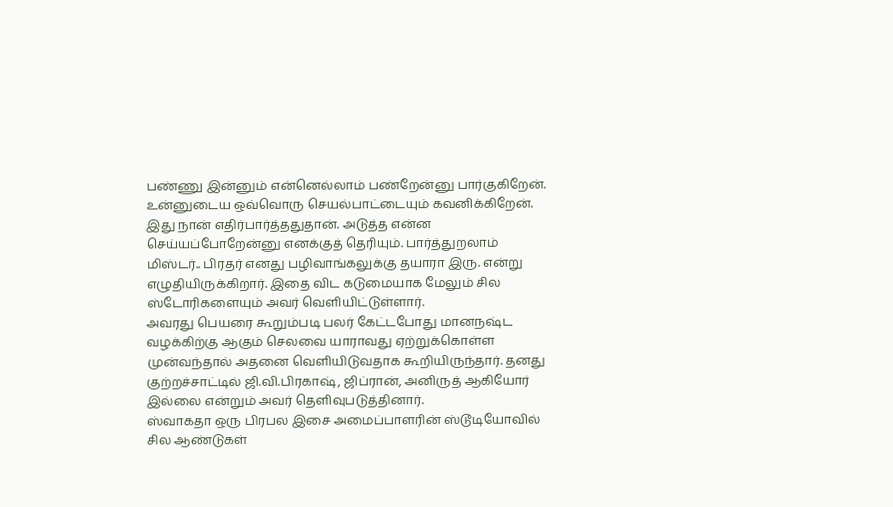பண்ணு இன்னும் என்னெல்லாம் பண்றேன்னு பார்குகிறேன். உன்னுடைய ஒவ்வொரு செயல்பாட்டையும் கவனிக்கிறேன். இது நான் எதிர்பார்த்ததுதான். அடுத்த என்ன செய்யப்போறேன்னு எனக்குத் தெரியும். பார்த்துறலாம் மிஸ்டர்.. பிரதர் எனது பழிவாங்கலுக்கு தயாரா இரு. என்று எழுதியிருக்கிறார். இதை விட கடுமையாக மேலும் சில ஸ்டோரிகளையும் அவர் வெளியிட்டுள்ளார்.
அவரது பெயரை கூறும்படி பலர் கேட்டபோது மானநஷ்ட வழக்கிற்கு ஆகும் செலவை யாராவது ஏற்றுக்கொள்ள முன்வந்தால் அதனை வெளியிடுவதாக கூறியிருந்தார். தனது குற்றச்சாட்டில் ஜி.வி.பிரகாஷ், ஜிப்ரான், அனிருத் ஆகியோர் இல்லை என்றும் அவர் தெளிவுபடுத்தினார்.
ஸ்வாகதா ஒரு பிரபல இசை அமைப்பாளரின் ஸ்டூடியோவில் சில ஆண்டுகள்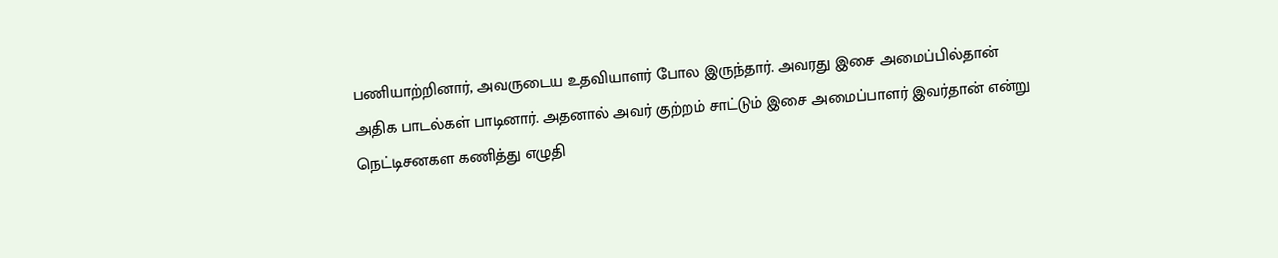பணியாற்றினார், அவருடைய உதவியாளர் போல இருந்தார். அவரது இசை அமைப்பில்தான் அதிக பாடல்கள் பாடினார். அதனால் அவர் குற்றம் சாட்டும் இசை அமைப்பாளர் இவர்தான் என்று நெட்டிசனகள கணித்து எழுதி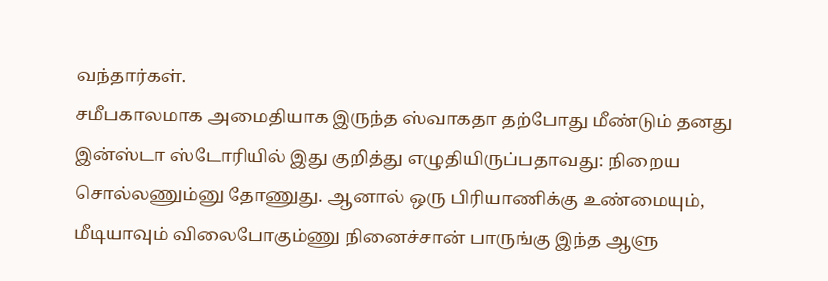வந்தார்கள்.
சமீபகாலமாக அமைதியாக இருந்த ஸ்வாகதா தற்போது மீண்டும் தனது இன்ஸ்டா ஸ்டோரியில் இது குறித்து எழுதியிருப்பதாவது: நிறைய சொல்லணும்னு தோணுது. ஆனால் ஒரு பிரியாணிக்கு உண்மையும், மீடியாவும் விலைபோகும்ணு நினைச்சான் பாருங்கு இந்த ஆளு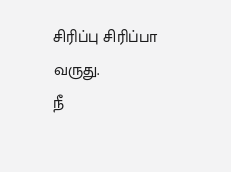சிரிப்பு சிரிப்பா வருது.
நீ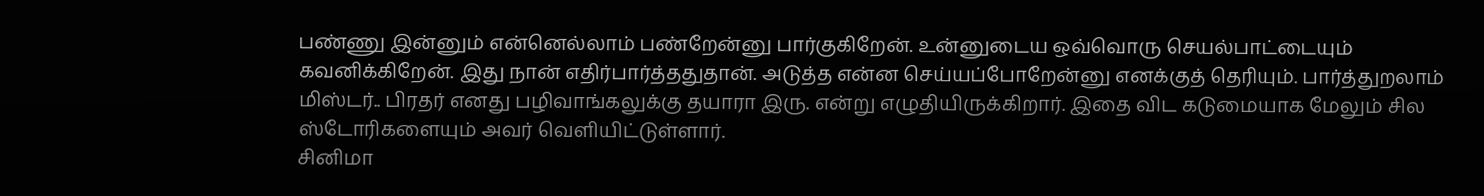பண்ணு இன்னும் என்னெல்லாம் பண்றேன்னு பார்குகிறேன். உன்னுடைய ஒவ்வொரு செயல்பாட்டையும் கவனிக்கிறேன். இது நான் எதிர்பார்த்ததுதான். அடுத்த என்ன செய்யப்போறேன்னு எனக்குத் தெரியும். பார்த்துறலாம் மிஸ்டர்.. பிரதர் எனது பழிவாங்கலுக்கு தயாரா இரு. என்று எழுதியிருக்கிறார். இதை விட கடுமையாக மேலும் சில ஸ்டோரிகளையும் அவர் வெளியிட்டுள்ளார்.
சினிமா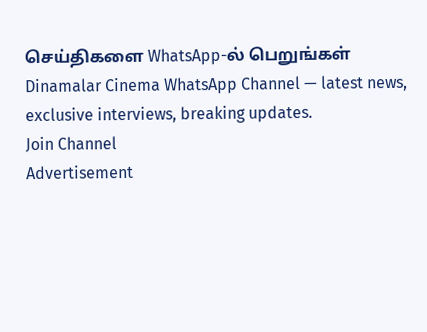செய்திகளை WhatsApp-ல் பெறுங்கள்
Dinamalar Cinema WhatsApp Channel — latest news, exclusive interviews, breaking updates.
Join Channel
Advertisement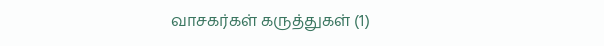வாசகர்கள் கருத்துகள் (1)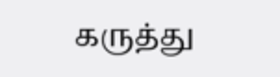கருத்து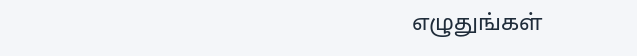எழுதுங்கள்